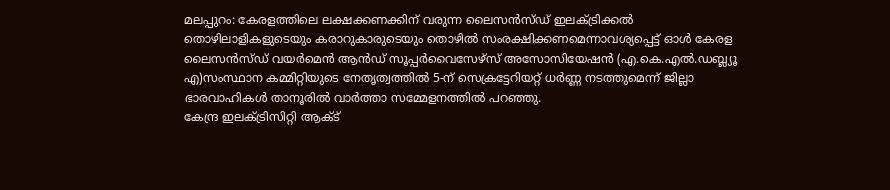മലപ്പുറം: കേരളത്തിലെ ലക്ഷക്കണക്കിന് വരുന്ന ലൈസൻസ്ഡ് ഇലക്ട്രിക്കൽ തൊഴിലാളികളുടെയും കരാറുകാരുടെയും തൊഴിൽ സംരക്ഷിക്കണമെന്നാവശ്യപ്പെട്ട് ഓൾ കേരള ലൈസൻസ്ഡ് വയർമെൻ ആൻഡ് സൂപ്പർവൈസേഴ്സ് അസോസിയേഷൻ (എ.കെ.എൽ.ഡബ്ല്യൂ എ)സംസ്ഥാന കമ്മിറ്റിയുടെ നേതൃത്വത്തിൽ 5-ന് സെക്രട്ടേറിയറ്റ് ധർണ്ണ നടത്തുമെന്ന് ജില്ലാ ഭാരവാഹികൾ താനൂരിൽ വാർത്താ സമ്മേളനത്തിൽ പറഞ്ഞു.
കേന്ദ്ര ഇലക്ട്രിസിറ്റി ആക്ട്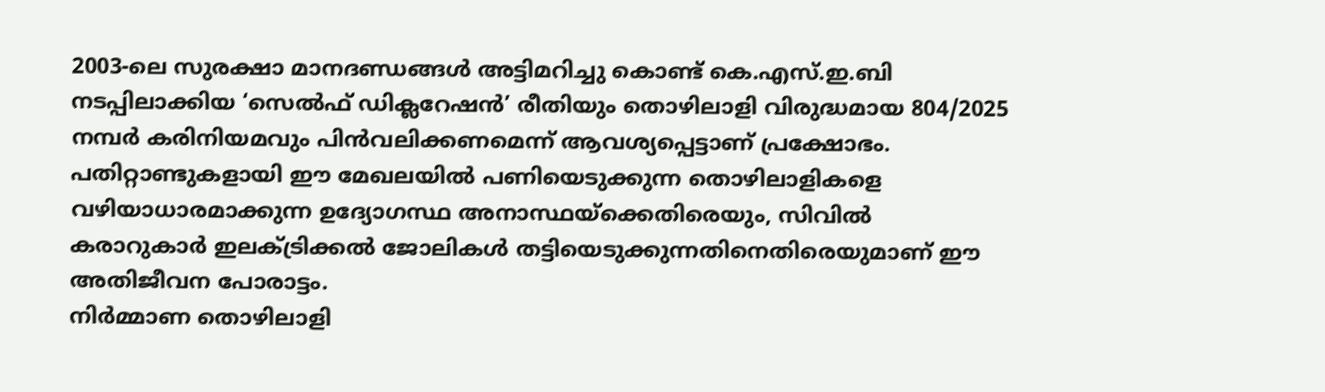2003-ലെ സുരക്ഷാ മാനദണ്ഡങ്ങൾ അട്ടിമറിച്ചു കൊണ്ട് കെ.എസ്.ഇ.ബി നടപ്പിലാക്കിയ ‘സെൽഫ് ഡിക്ലറേഷൻ’ രീതിയും തൊഴിലാളി വിരുദ്ധമായ 804/2025 നമ്പർ കരിനിയമവും പിൻവലിക്കണമെന്ന് ആവശ്യപ്പെട്ടാണ് പ്രക്ഷോഭം. പതിറ്റാണ്ടുകളായി ഈ മേഖലയിൽ പണിയെടുക്കുന്ന തൊഴിലാളികളെ വഴിയാധാരമാക്കുന്ന ഉദ്യോഗസ്ഥ അനാസ്ഥയ്ക്കെതിരെയും, സിവിൽ കരാറുകാർ ഇലക്ട്രിക്കൽ ജോലികൾ തട്ടിയെടുക്കുന്നതിനെതിരെയുമാണ് ഈ അതിജീവന പോരാട്ടം.
നിർമ്മാണ തൊഴിലാളി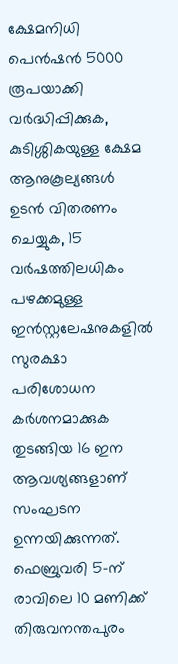ക്ഷേമനിധി പെൻഷൻ 5000 രൂപയാക്കി വർദ്ധിപ്പിക്കുക, കുടിശ്ശികയുള്ള ക്ഷേമ ആനുകൂല്യങ്ങൾ ഉടൻ വിതരണം ചെയ്യുക, 15 വർഷത്തിലധികം പഴക്കമുള്ള ഇൻസ്റ്റലേഷനുകളിൽ സുരക്ഷാ പരിശോധന കർശനമാക്കുക തുടങ്ങിയ 16 ഇന ആവശ്യങ്ങളാണ് സംഘടന ഉന്നയിക്കുന്നത്. ഫെബ്രുവരി 5-ന് രാവിലെ 10 മണിക്ക് തിരുവനന്തപുരം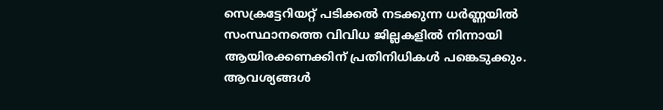സെക്രട്ടേറിയറ്റ് പടിക്കൽ നടക്കുന്ന ധർണ്ണയിൽ സംസ്ഥാനത്തെ വിവിധ ജില്ലകളിൽ നിന്നായി ആയിരക്കണക്കിന് പ്രതിനിധികൾ പങ്കെടുക്കും.
ആവശ്യങ്ങൾ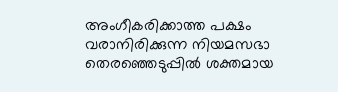അംഗീകരിക്കാത്ത പക്ഷം വരാനിരിക്കുന്ന നിയമസഭാ തെരഞ്ഞെടുപ്പിൽ ശക്തമായ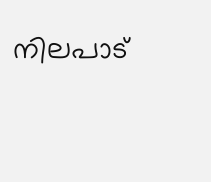നിലപാട്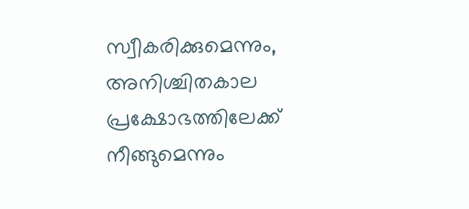സ്വീകരിക്കുമെന്നും, അനിശ്ചിതകാല പ്രക്ഷോഭത്തിലേക്ക് നീങ്ങുമെന്നും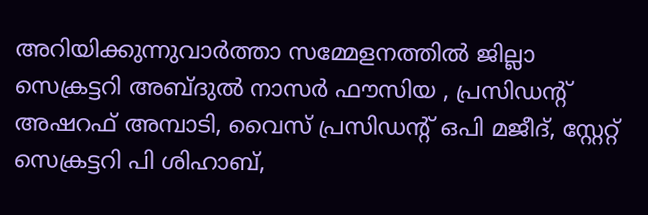അറിയിക്കുന്നുവാർത്താ സമ്മേളനത്തിൽ ജില്ലാ സെക്രട്ടറി അബ്ദുൽ നാസർ ഫൗസിയ , പ്രസിഡൻ്റ് അഷറഫ് അമ്പാടി, വൈസ് പ്രസിഡൻ്റ് ഒപി മജീദ്, സ്റ്റേറ്റ് സെക്രട്ടറി പി ശിഹാബ്,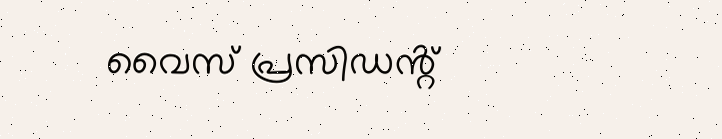വൈസ് പ്രസിഡൻ്റ്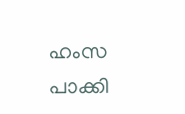ഹംസ പാക്കി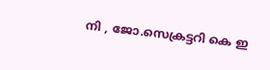നി , ജോ.സെക്രട്ടറി കെ ഇ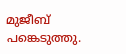മുജീബ് പങ്കെടുത്തു.